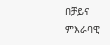በቻይና ምእራባዊ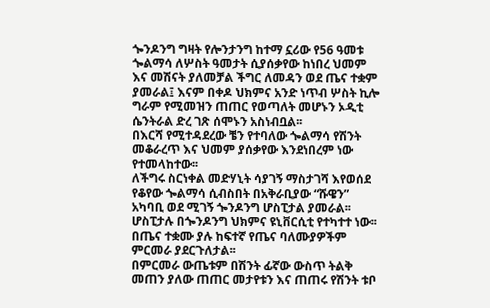ጐንዶንግ ግዛት የሎንታንግ ከተማ ኗሪው የ56 ዓመቱ ጐልማሳ ለሦስት ዓመታት ሲያሰቃየው ከነበረ ህመም እና መሽናት ያለመቻል ችግር ለመዳን ወደ ጤና ተቋም ያመራል፤ እናም በቀዶ ህክምና አንድ ነጥብ ሦስት ኪሎ ግራም የሚመዝን ጠጠር የወጣለት መሆኑን ኦዲቲ ሴንትራል ድረ ገጽ ሰሞኑን አስነብቧል፡፡
በእርሻ የሚተዳደረው ቼን የተባለው ጐልማሳ የሽንት መቆራረጥ እና ህመም ያሰቃየው እንደነበረም ነው የተመላከተው፡፡
ለችግሩ ስርነቀል መድሃኒት ሳያገኝ ማስታገሻ እየወሰደ የቆየው ጐልማሳ ሲብስበት በአቅራቢያው “ሹዌን” አካባቢ ወደ ሚገኝ ጐንዶንግ ሆስፒታል ያመራል፡፡ ሆስፒታሉ በጐንዶንግ ህክምና ዩኒቨርሲቲ የተካተተ ነው፡፡ በጤና ተቋሙ ያሉ ከፍተኛ የጤና ባለሙያዎችም ምርመራ ያደርጉለታል፡፡
በምርመራ ውጤቱም በሽንት ፊኛው ውስጥ ትልቅ መጠን ያለው ጠጠር መታየቱን እና ጠጠሩ የሽንት ቱቦ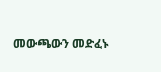መውጫውን መድፈኑ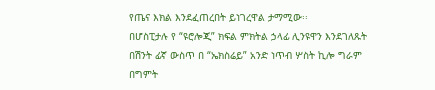የጤና እክል እንደፈጠረበት ይነገረዋል ታማሚው፡፡
በሆስፒታሉ የ “ዩሮሎጂ” ክፍል ምክትል ኃላፊ ሊንዩዋን እንደገለጹት በሽንት ፊኛ ውስጥ በ “ኤክስሬይ” አንድ ነጥብ ሦስት ኪሎ ግራም በግምት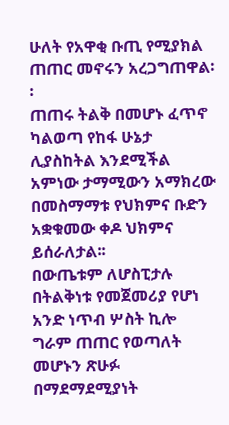ሁለት የአዋቂ ቡጢ የሚያክል ጠጠር መኖሩን አረጋግጠዋል፡፡
ጠጠሩ ትልቅ በመሆኑ ፈጥኖ ካልወጣ የከፋ ሁኔታ ሊያስከትል እንደሚችል አምነው ታማሚውን አማክረው በመስማማቱ የህክምና ቡድን አቋቁመው ቀዶ ህክምና ይሰራለታል፡፡
በውጤቱም ለሆስፒታሉ በትልቅነቱ የመጀመሪያ የሆነ አንድ ነጥብ ሦስት ኪሎ ግራም ጠጠር የወጣለት መሆኑን ጽሁፉ በማደማደሚያነት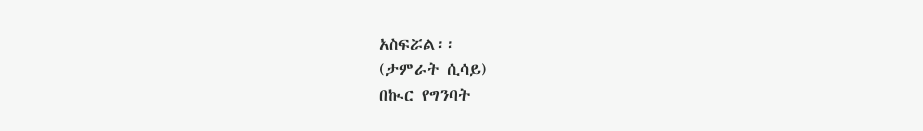አስፍሯል፡፡
(ታምራት ሲሳይ)
በኲር የግንባት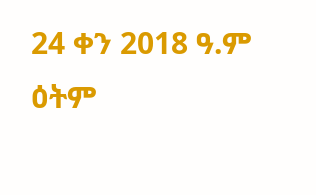24 ቀን 2018 ዓ.ም ዕትም